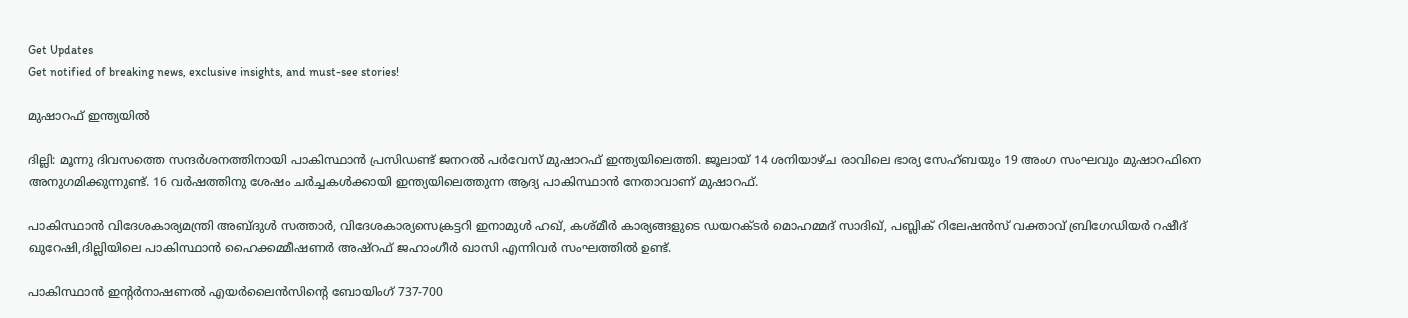Get Updates
Get notified of breaking news, exclusive insights, and must-see stories!

മുഷാറഫ് ഇന്ത്യയില്‍

ദില്ലി: മൂന്നു ദിവസത്തെ സന്ദര്‍ശനത്തിനായി പാകിസ്ഥാന്‍ പ്രസിഡണ്ട് ജനറല്‍ പര്‍വേസ് മുഷാറഫ് ഇന്ത്യയിലെത്തി. ജൂലായ് 14 ശനിയാഴ്ച രാവിലെ ഭാര്യ സേഹ്ബയും 19 അംഗ സംഘവും മുഷാറഫിനെ അനുഗമിക്കുന്നുണ്ട്. 16 വര്‍ഷത്തിനു ശേഷം ചര്‍ച്ചകള്‍ക്കായി ഇന്ത്യയിലെത്തുന്ന ആദ്യ പാകിസ്ഥാന്‍ നേതാവാണ് മുഷാറഫ്.

പാകിസ്ഥാന്‍ വിദേശകാര്യമന്ത്രി അബ്ദുള്‍ സത്താര്‍, വിദേശകാര്യസെക്രട്ടറി ഇനാമുള്‍ ഹഖ്, കശ്മീര്‍ കാര്യങ്ങളുടെ ഡയറക്ടര്‍ മൊഹമ്മദ് സാദിഖ്, പബ്ലിക് റിലേഷന്‍സ് വക്താവ് ബ്രിഗേഡിയര്‍ റഷീദ് ഖുറേഷി,ദില്ലിയിലെ പാകിസ്ഥാന്‍ ഹൈക്കമ്മീഷണര്‍ അഷ്റഫ് ജഹാംഗീര്‍ ഖാസി എന്നിവര്‍ സംഘത്തില്‍ ഉണ്ട്.

പാകിസ്ഥാന്‍ ഇന്റര്‍നാഷണല്‍ എയര്‍ലൈന്‍സിന്റെ ബോയിംഗ് 737-700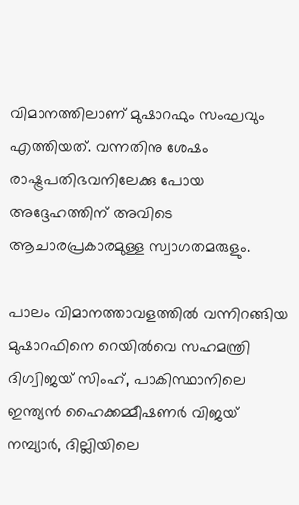വിമാനത്തിലാണ് മുഷാറഫും സംഘവും എത്തിയത്. വന്നതിനു ശേഷം രാഷ്ട്രപതിഭവനിലേക്കു പോയ അദ്ദേഹത്തിന് അവിടെ ആചാരപ്രകാരമുള്ള സ്വാഗതമരുളും.

പാലം വിമാനത്താവളത്തില്‍ വന്നിറങ്ങിയ മുഷാറഫിനെ റെയില്‍വെ സഹമന്ത്രി ദിഗ്വിജയ് സിംഹ്, പാകിസ്ഥാനിലെ ഇന്ത്യന്‍ ഹൈക്കമ്മീഷണര്‍ വിജയ് നമ്പ്യാര്‍, ദില്ലിയിലെ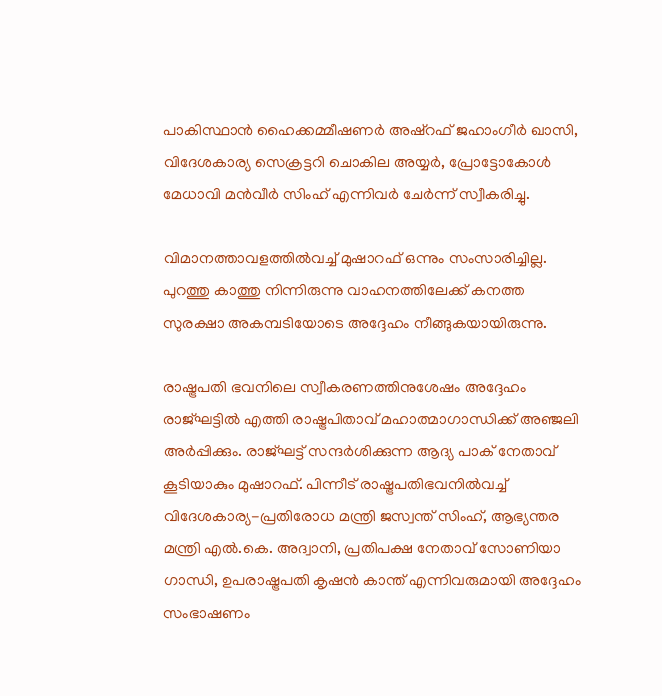പാകിസ്ഥാന്‍ ഹൈക്കമ്മീഷണര്‍ അഷ്റഫ് ജഹാംഗീര്‍ ഖാസി, വിദേശകാര്യ സെക്രട്ടറി ചൊകില അയ്യര്‍, പ്രോട്ടോകോള്‍ മേധാവി മന്‍വീര്‍ സിംഹ് എന്നിവര്‍ ചേര്‍ന്ന് സ്വീകരിച്ചു.

വിമാനത്താവളത്തില്‍വച്ച് മുഷാറഫ് ഒന്നും സംസാരിച്ചില്ല. പുറത്തു കാത്തു നിന്നിരുന്നു വാഹനത്തിലേക്ക് കനത്ത സുരക്ഷാ അകമ്പടിയോടെ അദ്ദേഹം നീങ്ങുകയായിരുന്നു.

രാഷ്ട്രപതി ഭവനിലെ സ്വീകരണത്തിനുശേഷം അദ്ദേഹം രാജ്ഘട്ടില്‍ എത്തി രാഷ്ട്രപിതാവ് മഹാത്മാഗാന്ധിക്ക് അഞ്ജലി അര്‍പ്പിക്കും. രാജ്ഘട്ട് സന്ദര്‍ശിക്കുന്ന ആദ്യ പാക് നേതാവ് കൂടിയാകും മുഷാറഫ്. പിന്നീട് രാഷ്ട്രപതിഭവനില്‍വച്ച് വിദേശകാര്യ-പ്രതിരോധ മന്ത്രി ജസ്വന്ത് സിംഹ്, ആഭ്യന്തര മന്ത്രി എല്‍.കെ. അദ്വാനി, പ്രതിപക്ഷ നേതാവ് സോണിയാ ഗാന്ധി, ഉപരാഷ്ട്രപതി കൃഷന്‍ കാന്ത് എന്നിവരുമായി അദ്ദേഹം സംഭാഷണം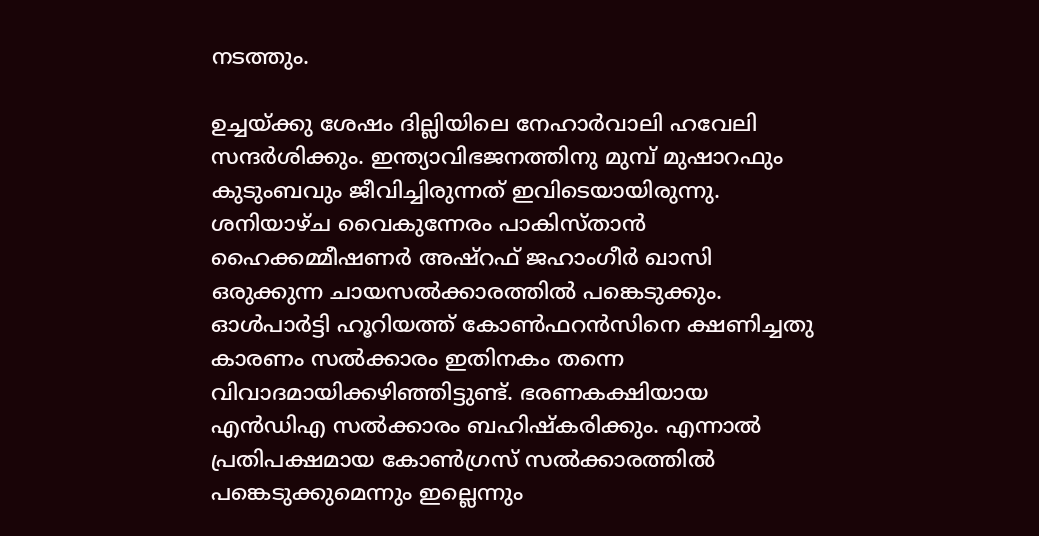നടത്തും.

ഉച്ചയ്ക്കു ശേഷം ദില്ലിയിലെ നേഹാര്‍വാലി ഹവേലി സന്ദര്‍ശിക്കും. ഇന്ത്യാവിഭജനത്തിനു മുമ്പ് മുഷാറഫും കുടുംബവും ജീവിച്ചിരുന്നത് ഇവിടെയായിരുന്നു. ശനിയാഴ്ച വൈകുന്നേരം പാകിസ്താന്‍ ഹൈക്കമ്മീഷണര്‍ അഷ്റഫ് ജഹാംഗീര്‍ ഖാസി ഒരുക്കുന്ന ചായസല്‍ക്കാരത്തില്‍ പങ്കെടുക്കും. ഓള്‍പാര്‍ട്ടി ഹൂറിയത്ത് കോണ്‍ഫറന്‍സിനെ ക്ഷണിച്ചതു കാരണം സല്‍ക്കാരം ഇതിനകം തന്നെ വിവാദമായിക്കഴിഞ്ഞിട്ടുണ്ട്. ഭരണകക്ഷിയായ എന്‍ഡിഎ സല്‍ക്കാരം ബഹിഷ്കരിക്കും. എന്നാല്‍ പ്രതിപക്ഷമായ കോണ്‍ഗ്രസ് സല്‍ക്കാരത്തില്‍ പങ്കെടുക്കുമെന്നും ഇല്ലെന്നും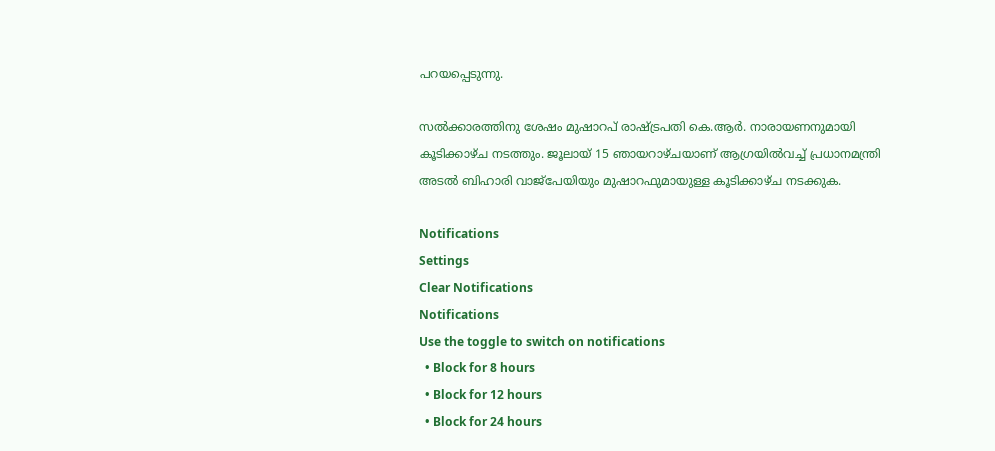പറയപ്പെടുന്നു.

സല്‍ക്കാരത്തിനു ശേഷം മുഷാറപ് രാഷ്ട്രപതി കെ.ആര്‍. നാരായണനുമായി കൂടിക്കാഴ്ച നടത്തും. ജൂലായ് 15 ഞായറാഴ്ചയാണ് ആഗ്രയില്‍വച്ച് പ്രധാനമന്ത്രി അടല്‍ ബിഹാരി വാജ്പേയിയും മുഷാറഫുമായുള്ള കൂടിക്കാഴ്ച നടക്കുക.

Notifications
Settings
Clear Notifications
Notifications
Use the toggle to switch on notifications
  • Block for 8 hours
  • Block for 12 hours
  • Block for 24 hours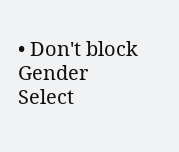• Don't block
Gender
Select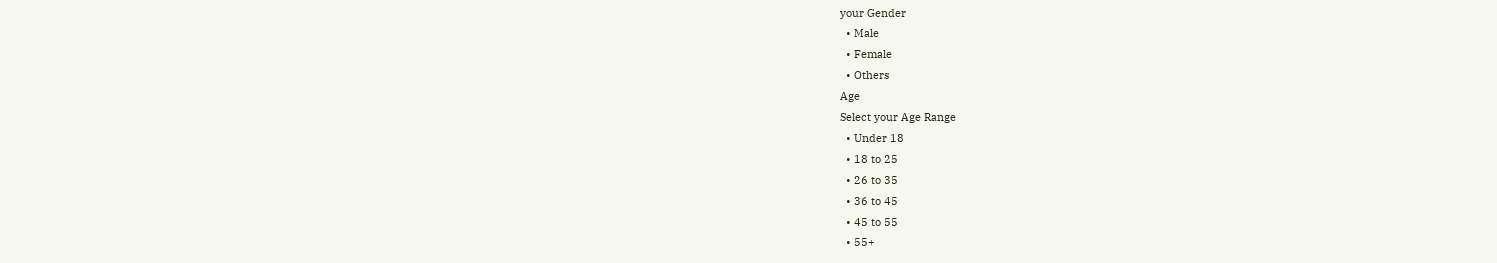your Gender
  • Male
  • Female
  • Others
Age
Select your Age Range
  • Under 18
  • 18 to 25
  • 26 to 35
  • 36 to 45
  • 45 to 55
  • 55+